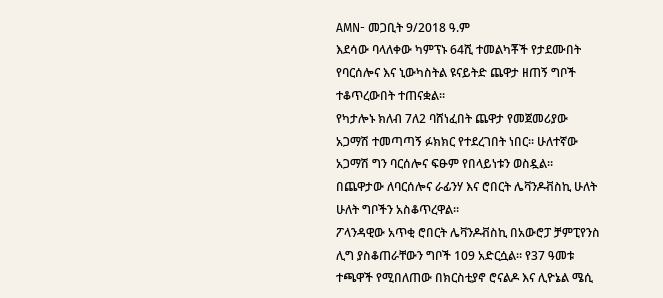AMN- መጋቢት 9/2018 ዓ.ም
እደሳው ባላለቀው ካምፕኑ 64ሺ ተመልካቾች የታደሙበት የባርሰሎና እና ኒውካስትል ዩናይትድ ጨዋታ ዘጠኝ ግቦች ተቆጥረውበት ተጠናቋል።
የካታሎኑ ክለብ 7ለ2 ባሸነፈበት ጨዋታ የመጀመሪያው አጋማሽ ተመጣጣኝ ፉክክር የተደረገበት ነበር። ሁለተኛው አጋማሽ ግን ባርሰሎና ፍፁም የበላይነቱን ወስዷል። በጨዋታው ለባርሰሎና ራፊንሃ እና ሮበርት ሌቫንዶቭስኪ ሁለት ሁለት ግቦችን አስቆጥረዋል።
ፖላንዳዊው አጥቂ ሮበርት ሌቫንዶቭስኪ በአውሮፓ ቻምፒየንስ ሊግ ያስቆጠራቸውን ግቦች 109 አድርሷል። የ37 ዓመቱ ተጫዋች የሚበለጠው በክርስቲያኖ ሮናልዶ እና ሊዮኔል ሜሲ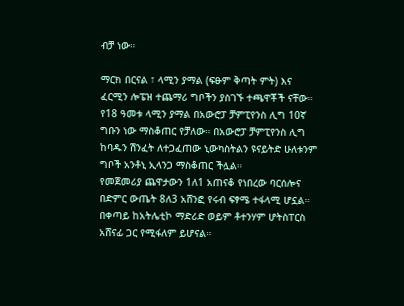ብቻ ነው።

ማርክ በርናል ፣ ላሚን ያማል (ፍፁም ቅጣት ምት) እና ፈርሚን ሎፔዝ ተጨማሪ ግቦችን ያስገኙ ተጫዋቾች ናቸው። የ18 ዓመቱ ላሚን ያማል በአውሮፓ ቻምፒየንስ ሊግ 10ኛ ግቡን ነው ማስቆጠር የቻለው። በአውሮፓ ቻምፒየንስ ሊግ ከባዱን ሽንፈት ለተጋፈጠው ኒውካስትልን ዩናይትድ ሁለቱንም ግቦች አንቶኒ ኢላንጋ ማስቆጠር ችሏል።
የመጀመሪያ ጨዋታውን 1ለ1 አጠናቆ የነበረው ባርሰሎና በድምር ውጤት 8ለ3 አሸንፎ የሩብ ፍፃሜ ተፋላሚ ሆኗል። በቀጣይ ከአትሌቲኮ ማድሪድ ወይም ቶተንሃም ሆትስፐርስ አሸናፊ ጋር የሚፋለም ይሆናል።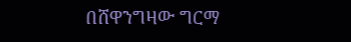በሸዋንግዛው ግርማ